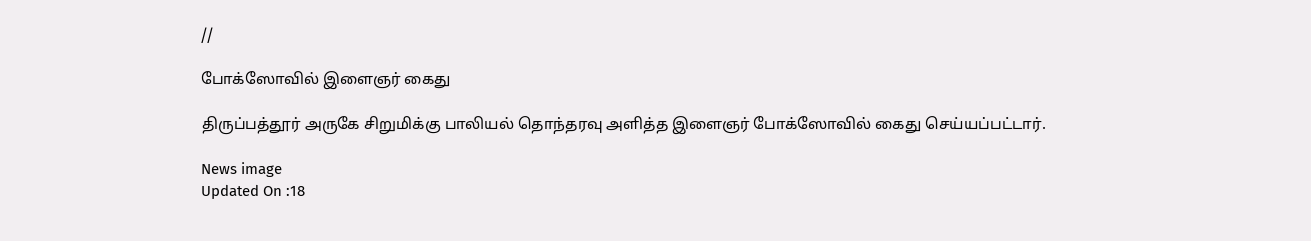//

போக்ஸோவில் இளைஞர் கைது

திருப்பத்தூர் அருகே சிறுமிக்கு பாலியல் தொந்தரவு அளித்த இளைஞர் போக்ஸோவில் கைது செய்யப்பட்டார்.

News image
Updated On :18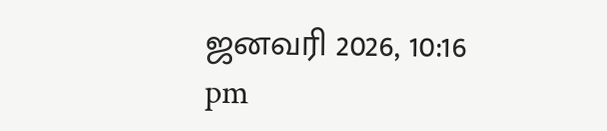ஜனவரி 2026, 10:16 pm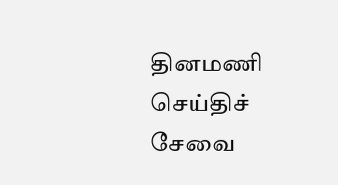தினமணி செய்திச் சேவை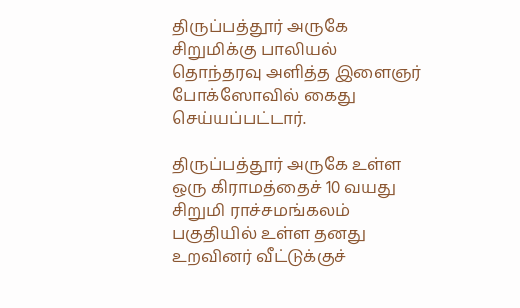திருப்பத்தூர் அருகே சிறுமிக்கு பாலியல் தொந்தரவு அளித்த இளைஞர் போக்ஸோவில் கைது செய்யப்பட்டார்.

திருப்பத்தூர் அருகே உள்ள ஒரு கிராமத்தைச் 10 வயது சிறுமி ராச்சமங்கலம் பகுதியில் உள்ள தனது உறவினர் வீட்டுக்குச்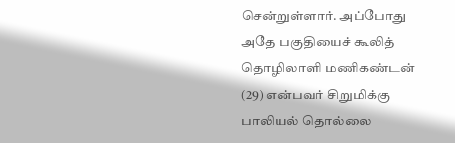சென்றுள்ளார். அப்போது அதே பகுதியைச் கூலித் தொழிலாளி மணிகண்டன் (29) என்பவர் சிறுமிக்கு பாலியல் தொல்லை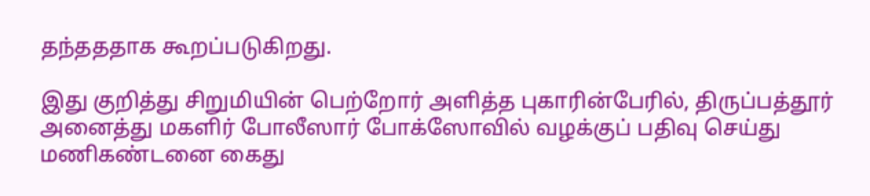தந்தததாக கூறப்படுகிறது.

இது குறித்து சிறுமியின் பெற்றோர் அளித்த புகாரின்பேரில், திருப்பத்தூர் அனைத்து மகளிர் போலீஸார் போக்ஸோவில் வழக்குப் பதிவு செய்து மணிகண்டனை கைது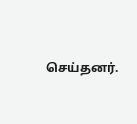செய்தனர்.